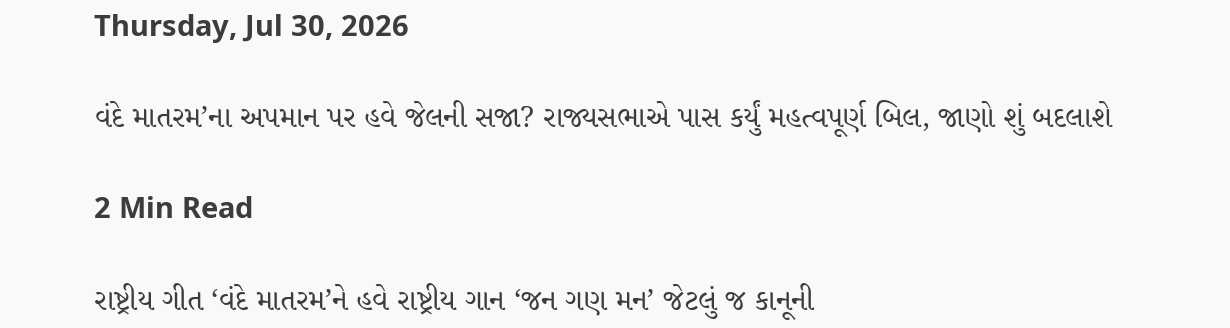Thursday, Jul 30, 2026

વંદે માતરમ’ના અપમાન પર હવે જેલની સજા? રાજ્યસભાએ પાસ કર્યું મહત્વપૂર્ણ બિલ, જાણો શું બદલાશે

2 Min Read

રાષ્ટ્રીય ગીત ‘વંદે માતરમ’ને હવે રાષ્ટ્રીય ગાન ‘જન ગણ મન’ જેટલું જ કાનૂની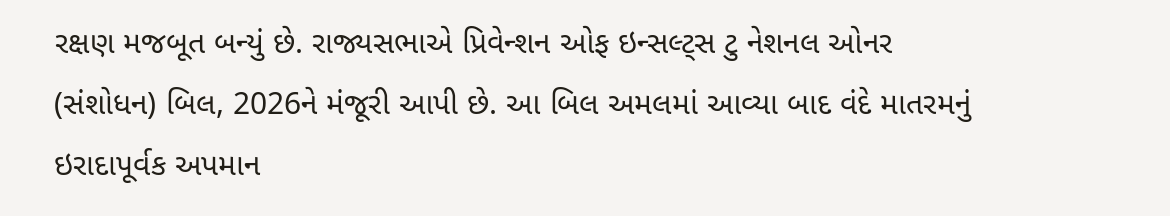રક્ષણ મજબૂત બન્યું છે. રાજ્યસભાએ પ્રિવેન્શન ઓફ ઇન્સલ્ટ્સ ટુ નેશનલ ઓનર (સંશોધન) બિલ, 2026ને મંજૂરી આપી છે. આ બિલ અમલમાં આવ્યા બાદ વંદે માતરમનું ઇરાદાપૂર્વક અપમાન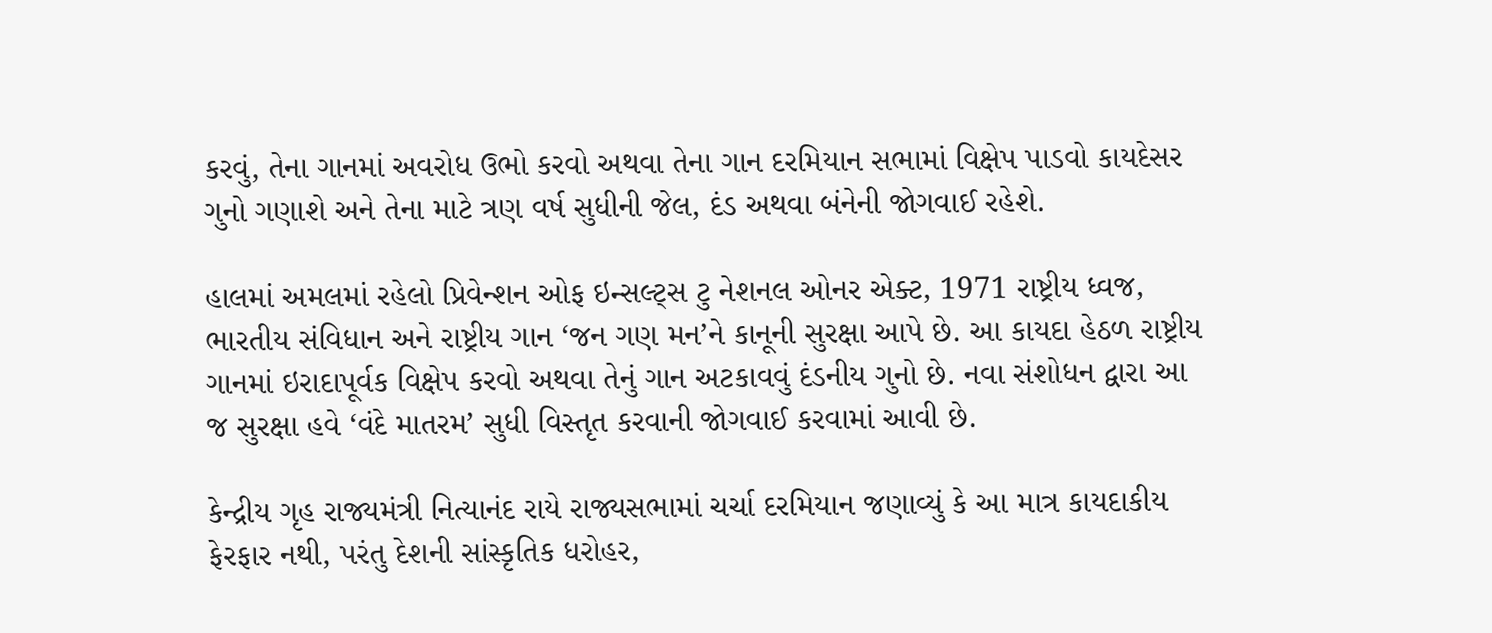કરવું, તેના ગાનમાં અવરોધ ઉભો કરવો અથવા તેના ગાન દરમિયાન સભામાં વિક્ષેપ પાડવો કાયદેસર ગુનો ગણાશે અને તેના માટે ત્રણ વર્ષ સુધીની જેલ, દંડ અથવા બંનેની જોગવાઈ રહેશે.

હાલમાં અમલમાં રહેલો પ્રિવેન્શન ઓફ ઇન્સલ્ટ્સ ટુ નેશનલ ઓનર એક્ટ, 1971 રાષ્ટ્રીય ધ્વજ, ભારતીય સંવિધાન અને રાષ્ટ્રીય ગાન ‘જન ગણ મન’ને કાનૂની સુરક્ષા આપે છે. આ કાયદા હેઠળ રાષ્ટ્રીય ગાનમાં ઇરાદાપૂર્વક વિક્ષેપ કરવો અથવા તેનું ગાન અટકાવવું દંડનીય ગુનો છે. નવા સંશોધન દ્વારા આ જ સુરક્ષા હવે ‘વંદે માતરમ’ સુધી વિસ્તૃત કરવાની જોગવાઈ કરવામાં આવી છે.

કેન્દ્રીય ગૃહ રાજ્યમંત્રી નિત્યાનંદ રાયે રાજ્યસભામાં ચર્ચા દરમિયાન જણાવ્યું કે આ માત્ર કાયદાકીય ફેરફાર નથી, પરંતુ દેશની સાંસ્કૃતિક ધરોહર,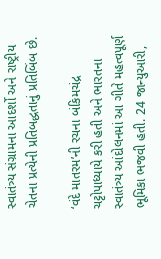સ્વાતંત્ર્ય સંગ્રામના આદર્શો અને રાષ્ટ્રીય ચેતના પ્રત્યેની પ્રતિબદ્ધતાનું પ્રતિબિંબ છે.

‘વંદે માતરમ’ની રચના બંકિમચંદ્ર ચટ્ટોપાધ્યાયે કરી હતી અને ભારતના સ્વાતંત્ર્ય આંદોલનમાં આ ગીતે મહત્વપૂર્ણ ભૂમિકા ભજવી હતી. 24 જાન્યુઆરી,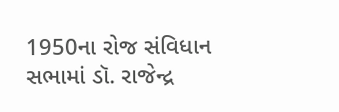1950ના રોજ સંવિધાન સભામાં ડૉ. રાજેન્દ્ર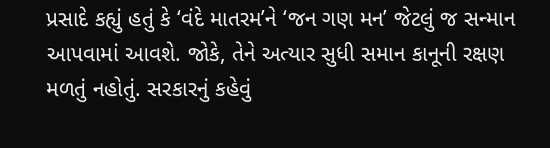પ્રસાદે કહ્યું હતું કે ‘વંદે માતરમ’ને ‘જન ગણ મન’ જેટલું જ સન્માન આપવામાં આવશે. જોકે, તેને અત્યાર સુધી સમાન કાનૂની રક્ષણ મળતું નહોતું. સરકારનું કહેવું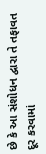છે કે આ સંશોધન દ્વારા તે તફાવત દૂર કરવામાં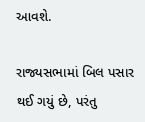આવશે.

રાજ્યસભામાં બિલ પસાર થઈ ગયું છે, પરંતુ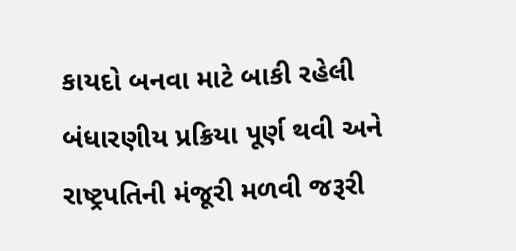કાયદો બનવા માટે બાકી રહેલી બંધારણીય પ્રક્રિયા પૂર્ણ થવી અને રાષ્ટ્રપતિની મંજૂરી મળવી જરૂરી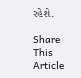રહેશે.

Share This Article